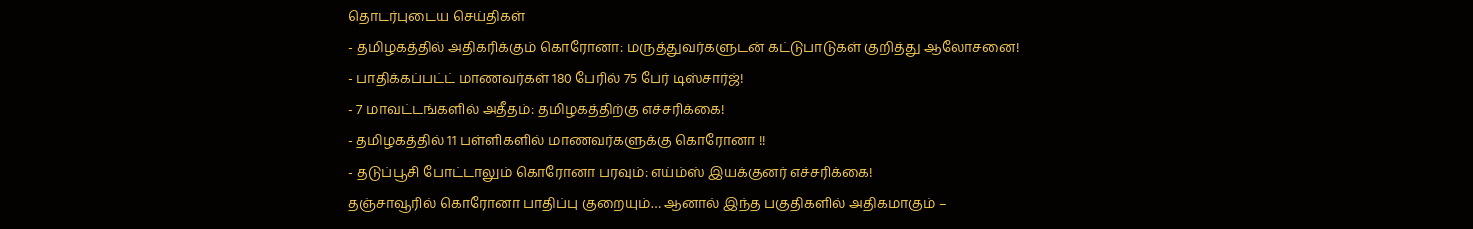தொடர்புடைய செய்திகள்
- தமிழகத்தில் அதிகரிக்கும் கொரோனா: மருத்துவர்களுடன் கட்டுபாடுகள் குறித்து ஆலோசனை!
- பாதிக்கப்பட்ட் மாணவர்கள் 180 பேரில் 75 பேர் டிஸ்சார்ஜ்!
- 7 மாவட்டங்களில் அதீதம்: தமிழகத்திற்கு எச்சரிக்கை!
- தமிழகத்தில் 11 பள்ளிகளில் மாணவர்களுக்கு கொரோனா !!
- தடுப்பூசி போட்டாலும் கொரோனா பரவும்: எய்ம்ஸ் இயக்குனர் எச்சரிக்கை!
தஞ்சாவூரில் கொரோனா பாதிப்பு குறையும்… ஆனால் இந்த பகுதிகளில் அதிகமாகும் –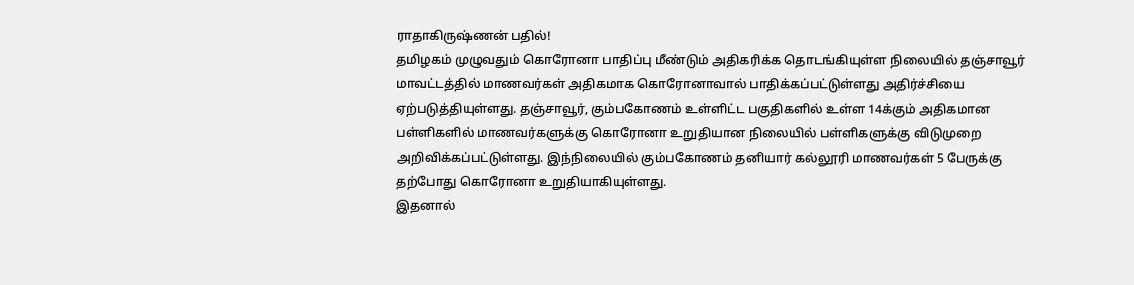ராதாகிருஷ்ணன் பதில்!
தமிழகம் முழுவதும் கொரோனா பாதிப்பு மீண்டும் அதிகரிக்க தொடங்கியுள்ள நிலையில் தஞ்சாவூர் மாவட்டத்தில் மாணவர்கள் அதிகமாக கொரோனாவால் பாதிக்கப்பட்டுள்ளது அதிர்ச்சியை ஏற்படுத்தியுள்ளது. தஞ்சாவூர், கும்பகோணம் உள்ளிட்ட பகுதிகளில் உள்ள 14க்கும் அதிகமான பள்ளிகளில் மாணவர்களுக்கு கொரோனா உறுதியான நிலையில் பள்ளிகளுக்கு விடுமுறை அறிவிக்கப்பட்டுள்ளது. இந்நிலையில் கும்பகோணம் தனியார் கல்லூரி மாணவர்கள் 5 பேருக்கு தற்போது கொரோனா உறுதியாகியுள்ளது.
இதனால்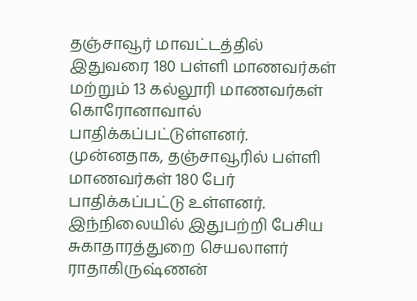தஞ்சாவூர் மாவட்டத்தில் இதுவரை 180 பள்ளி மாணவர்கள் மற்றும் 13 கல்லூரி மாணவர்கள் கொரோனாவால் பாதிக்கப்பட்டுள்ளனர். முன்னதாக, தஞ்சாவூரில் பள்ளி மாணவர்கள் 180 பேர் பாதிக்கப்பட்டு உள்ளனர். இந்நிலையில் இதுபற்றி பேசிய சுகாதாரத்துறை செயலாளர் ராதாகிருஷ்ணன்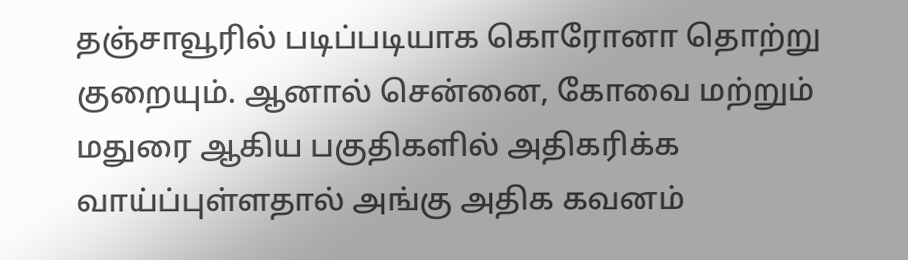தஞ்சாவூரில் படிப்படியாக கொரோனா தொற்று குறையும். ஆனால் சென்னை, கோவை மற்றும் மதுரை ஆகிய பகுதிகளில் அதிகரிக்க வாய்ப்புள்ளதால் அங்கு அதிக கவனம்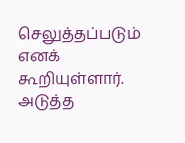செலுத்தப்படும் எனக் கூறியுள்ளார்.
அடுத்த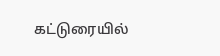கட்டுரையில்